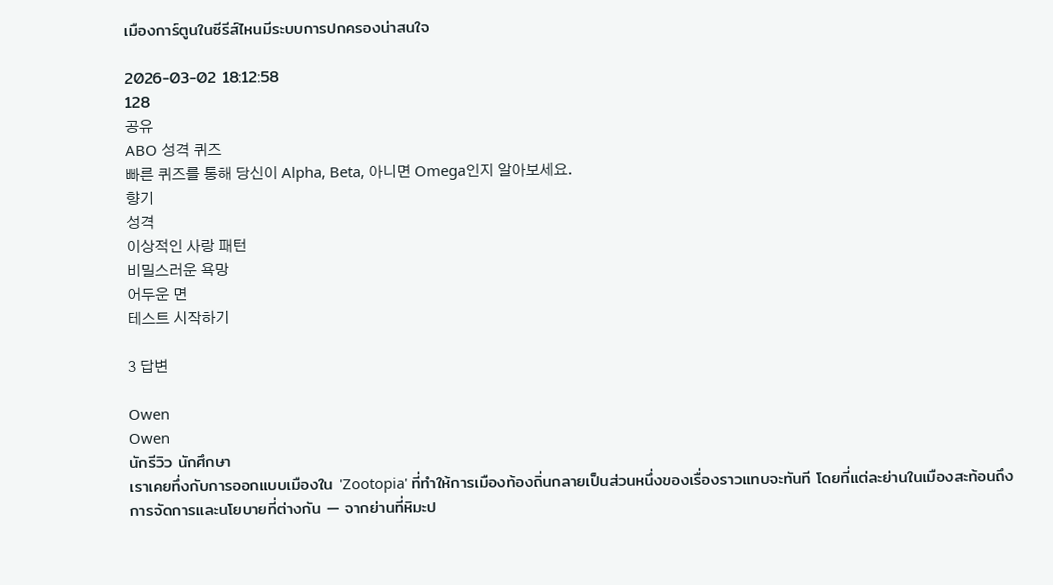เมืองการ์ตูนในซีรีส์ไหนมีระบบการปกครองน่าสนใจ

2026-03-02 18:12:58
128
공유
ABO 성격 퀴즈
빠른 퀴즈를 통해 당신이 Alpha, Beta, 아니면 Omega인지 알아보세요.
향기
성격
이상적인 사랑 패턴
비밀스러운 욕망
어두운 면
테스트 시작하기

3 답변

Owen
Owen
นักรีวิว นักศึกษา
เราเคยทึ่งกับการออกแบบเมืองใน 'Zootopia' ที่ทำให้การเมืองท้องถิ่นกลายเป็นส่วนหนึ่งของเรื่องราวแทบจะทันที โดยที่แต่ละย่านในเมืองสะท้อนถึงการจัดการและนโยบายที่ต่างกัน — จากย่านที่หิมะป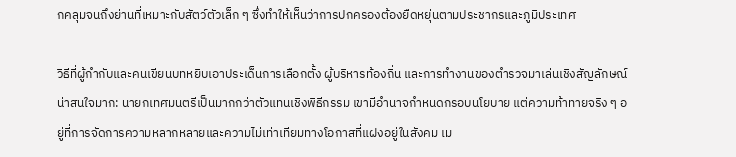กคลุมจนถึงย่านที่เหมาะกับสัตว์ตัวเล็ก ๆ ซึ่งทำให้เห็นว่าการปกครองต้องยืดหยุ่นตามประชากรและภูมิประเทศ

วิธีที่ผู้กำกับและคนเขียนบทหยิบเอาประเด็นการเลือกตั้ง ผู้บริหารท้องถิ่น และการทำงานของตำรวจมาเล่นเชิงสัญลักษณ์น่าสนใจมาก: นายกเทศมนตรีเป็นมากกว่าตัวแทนเชิงพิธีกรรม เขามีอำนาจกำหนดกรอบนโยบาย แต่ความท้าทายจริง ๆ อยู่ที่การจัดการความหลากหลายและความไม่เท่าเทียมทางโอกาสที่แฝงอยู่ในสังคม เม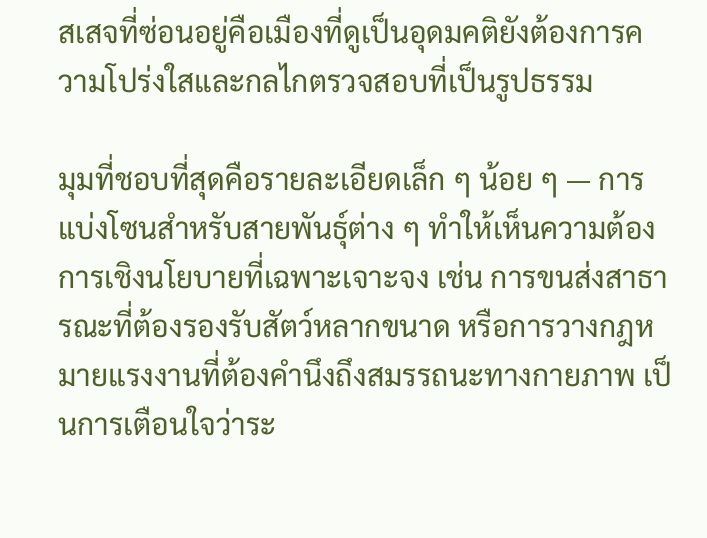สเสจที่ซ่อนอยู่คือเมืองที่ดูเป็นอุดมคติยังต้องการความโปร่งใสและกลไกตรวจสอบที่เป็นรูปธรรม

มุมที่ชอบที่สุดคือรายละเอียดเล็ก ๆ น้อย ๆ — การแบ่งโซนสำหรับสายพันธุ์ต่าง ๆ ทำให้เห็นความต้องการเชิงนโยบายที่เฉพาะเจาะจง เช่น การขนส่งสาธารณะที่ต้องรองรับสัตว์หลากขนาด หรือการวางกฎหมายแรงงานที่ต้องคำนึงถึงสมรรถนะทางกายภาพ เป็นการเตือนใจว่าระ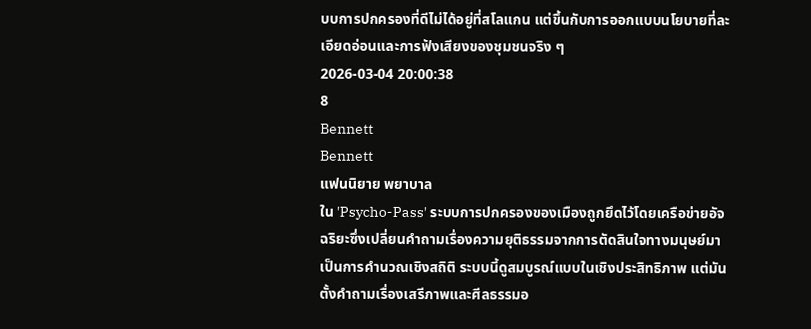บบการปกครองที่ดีไม่ได้อยู่ที่สโลแกน แต่ขึ้นกับการออกแบบนโยบายที่ละเอียดอ่อนและการฟังเสียงของชุมชนจริง ๆ
2026-03-04 20:00:38
8
Bennett
Bennett
แฟนนิยาย พยาบาล
ใน 'Psycho-Pass' ระบบการปกครองของเมืองถูกยึดไว้โดยเครือข่ายอัจฉริยะซึ่งเปลี่ยนคำถามเรื่องความยุติธรรมจากการตัดสินใจทางมนุษย์มาเป็นการคำนวณเชิงสถิติ ระบบนี้ดูสมบูรณ์แบบในเชิงประสิทธิภาพ แต่มันตั้งคำถามเรื่องเสรีภาพและศีลธรรมอ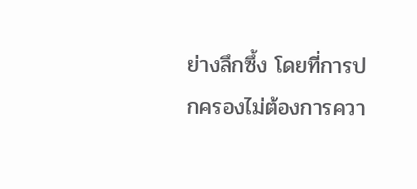ย่างลึกซึ้ง โดยที่การปกครองไม่ต้องการควา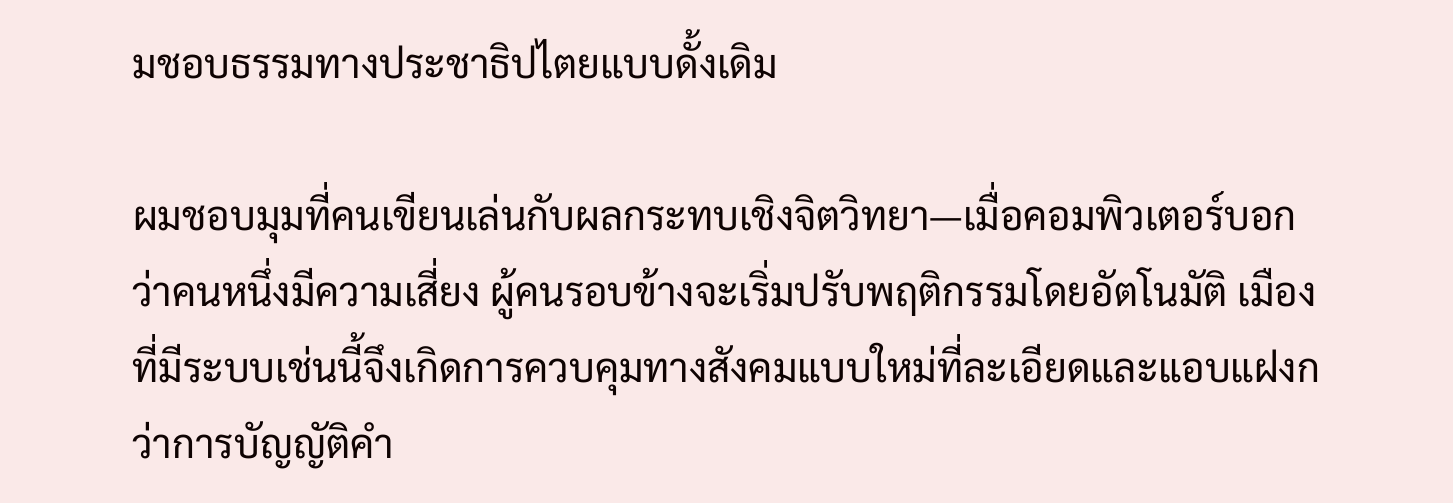มชอบธรรมทางประชาธิปไตยแบบดั้งเดิม

ผมชอบมุมที่คนเขียนเล่นกับผลกระทบเชิงจิตวิทยา—เมื่อคอมพิวเตอร์บอกว่าคนหนึ่งมีความเสี่ยง ผู้คนรอบข้างจะเริ่มปรับพฤติกรรมโดยอัตโนมัติ เมืองที่มีระบบเช่นนี้จึงเกิดการควบคุมทางสังคมแบบใหม่ที่ละเอียดและแอบแฝงกว่าการบัญญัติคำ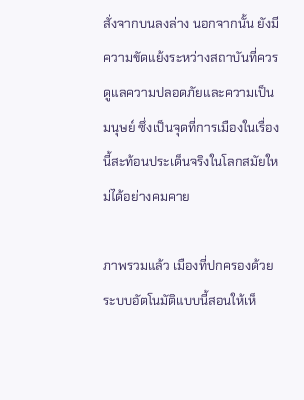สั่งจากบนลงล่าง นอกจากนั้น ยังมีความขัดแย้งระหว่างสถาบันที่ควรดูแลความปลอดภัยและความเป็นมนุษย์ ซึ่งเป็นจุดที่การเมืองในเรื่องนี้สะท้อนประเด็นจริงในโลกสมัยใหม่ได้อย่างคมคาย

ภาพรวมแล้ว เมืองที่ปกครองด้วยระบบอัตโนมัติแบบนี้สอนให้เห็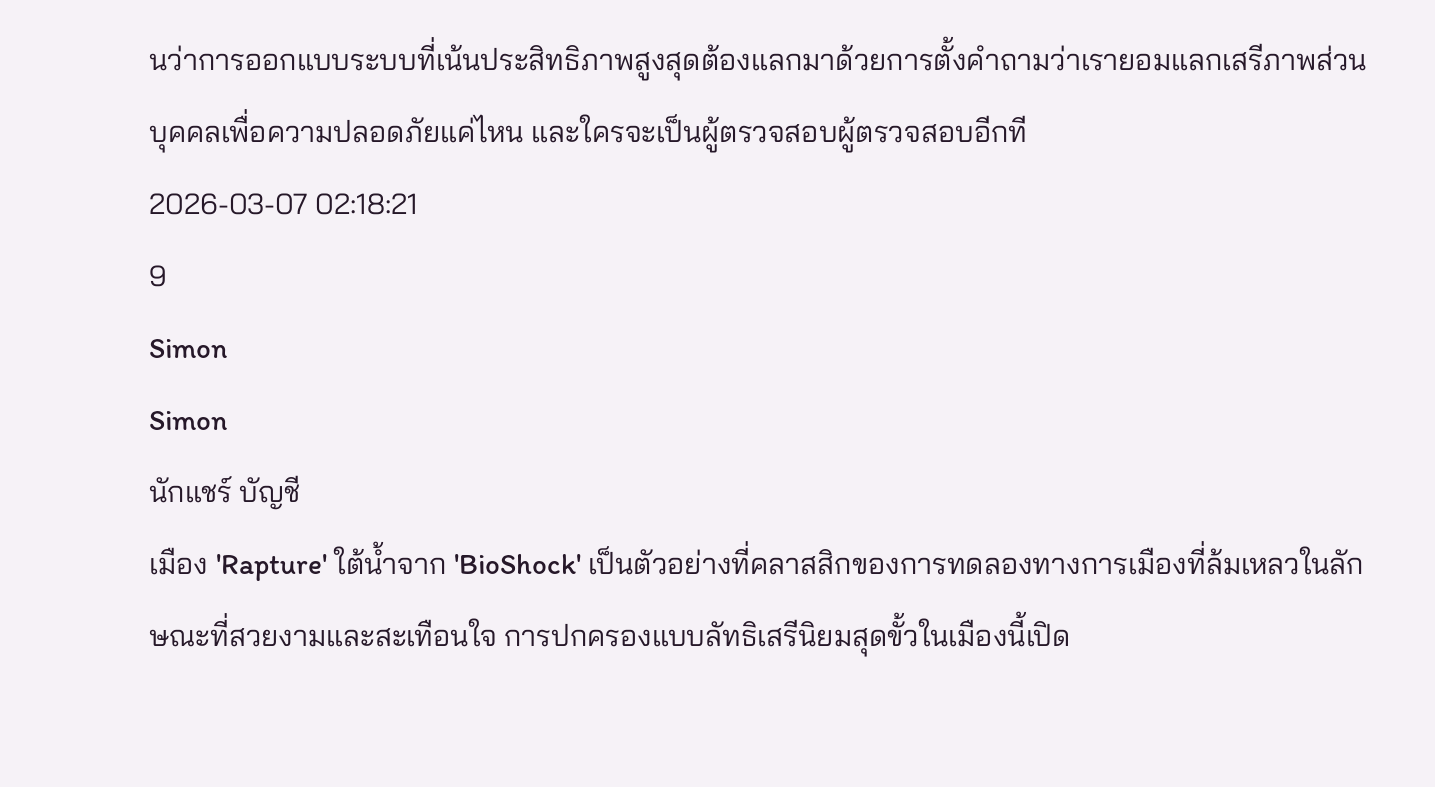นว่าการออกแบบระบบที่เน้นประสิทธิภาพสูงสุดต้องแลกมาด้วยการตั้งคำถามว่าเรายอมแลกเสรีภาพส่วนบุคคลเพื่อความปลอดภัยแค่ไหน และใครจะเป็นผู้ตรวจสอบผู้ตรวจสอบอีกที
2026-03-07 02:18:21
9
Simon
Simon
นักแชร์ บัญชี
เมือง 'Rapture' ใต้น้ำจาก 'BioShock' เป็นตัวอย่างที่คลาสสิกของการทดลองทางการเมืองที่ล้มเหลวในลักษณะที่สวยงามและสะเทือนใจ การปกครองแบบลัทธิเสรีนิยมสุดขั้วในเมืองนี้เปิด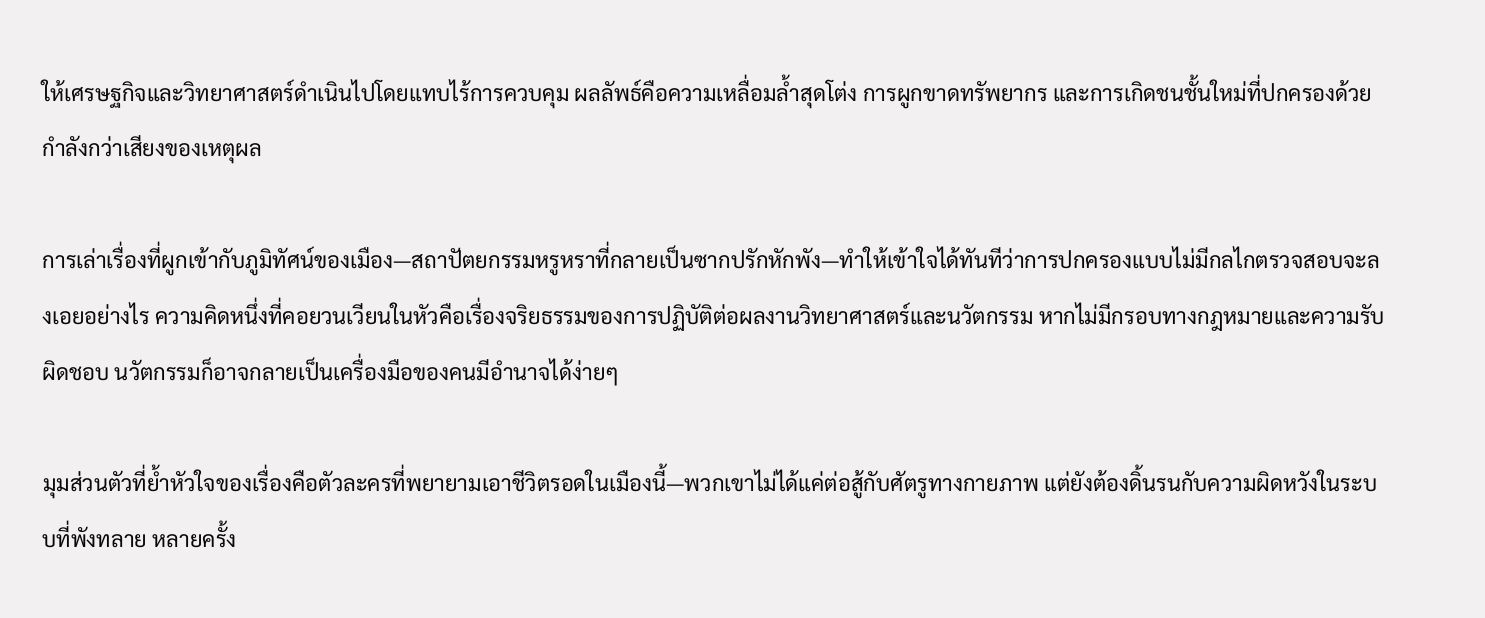ให้เศรษฐกิจและวิทยาศาสตร์ดำเนินไปโดยแทบไร้การควบคุม ผลลัพธ์คือความเหลื่อมล้ำสุดโต่ง การผูกขาดทรัพยากร และการเกิดชนชั้นใหม่ที่ปกครองด้วยกำลังกว่าเสียงของเหตุผล

การเล่าเรื่องที่ผูกเข้ากับภูมิทัศน์ของเมือง—สถาปัตยกรรมหรูหราที่กลายเป็นซากปรักหักพัง—ทำให้เข้าใจได้ทันทีว่าการปกครองแบบไม่มีกลไกตรวจสอบจะลงเอยอย่างไร ความคิดหนึ่งที่คอยวนเวียนในหัวคือเรื่องจริยธรรมของการปฏิบัติต่อผลงานวิทยาศาสตร์และนวัตกรรม หากไม่มีกรอบทางกฎหมายและความรับผิดชอบ นวัตกรรมก็อาจกลายเป็นเครื่องมือของคนมีอำนาจได้ง่ายๆ

มุมส่วนตัวที่ย้ำหัวใจของเรื่องคือตัวละครที่พยายามเอาชีวิตรอดในเมืองนี้—พวกเขาไม่ได้แค่ต่อสู้กับศัตรูทางกายภาพ แต่ยังต้องดิ้นรนกับความผิดหวังในระบบที่พังทลาย หลายครั้ง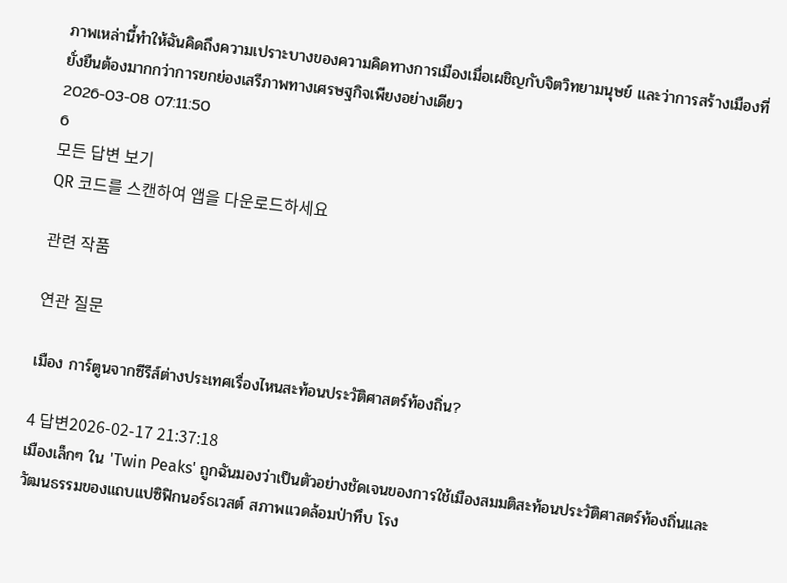ภาพเหล่านี้ทำให้ฉันคิดถึงความเปราะบางของความคิดทางการเมืองเมื่อเผชิญกับจิตวิทยามนุษย์ และว่าการสร้างเมืองที่ยั่งยืนต้องมากกว่าการยกย่องเสรีภาพทางเศรษฐกิจเพียงอย่างเดียว
2026-03-08 07:11:50
6
모든 답변 보기
QR 코드를 스캔하여 앱을 다운로드하세요

관련 작품

연관 질문

เมือง การ์ตูนจากซีรีส์ต่างประเทศเรื่องไหนสะท้อนประวัติศาสตร์ท้องถิ่น?

4 답변2026-02-17 21:37:18
เมืองเล็กๆ ใน 'Twin Peaks' ถูกฉันมองว่าเป็นตัวอย่างชัดเจนของการใช้เมืองสมมติสะท้อนประวัติศาสตร์ท้องถิ่นและวัฒนธรรมของแถบแปซิฟิกนอร์ธเวสต์ สภาพแวดล้อมป่าทึบ โรง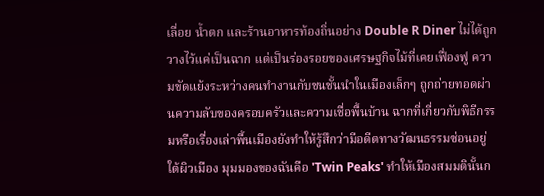เลื่อย น้ำตก และร้านอาหารท้องถิ่นอย่าง Double R Diner ไม่ได้ถูกวางไว้แค่เป็นฉาก แต่เป็นร่องรอยของเศรษฐกิจไม้ที่เคยเฟื่องฟู ความขัดแย้งระหว่างคนทำงานกับชนชั้นนำในเมืองเล็กๆ ถูกถ่ายทอดผ่านความลับของครอบครัวและความเชื่อพื้นบ้าน ฉากที่เกี่ยวกับพิธีกรรมหรือเรื่องเล่าพื้นเมืองยังทำให้รู้สึกว่ามีอดีตทางวัฒนธรรมซ่อนอยู่ใต้ผิวเมือง มุมมองของฉันคือ 'Twin Peaks' ทำให้เมืองสมมตินั้นก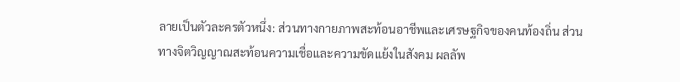ลายเป็นตัวละครตัวหนึ่ง: ส่วนทางกายภาพสะท้อนอาชีพและเศรษฐกิจของคนท้องถิ่น ส่วนทางจิตวิญญาณสะท้อนความเชื่อและความขัดแย้งในสังคม ผลลัพ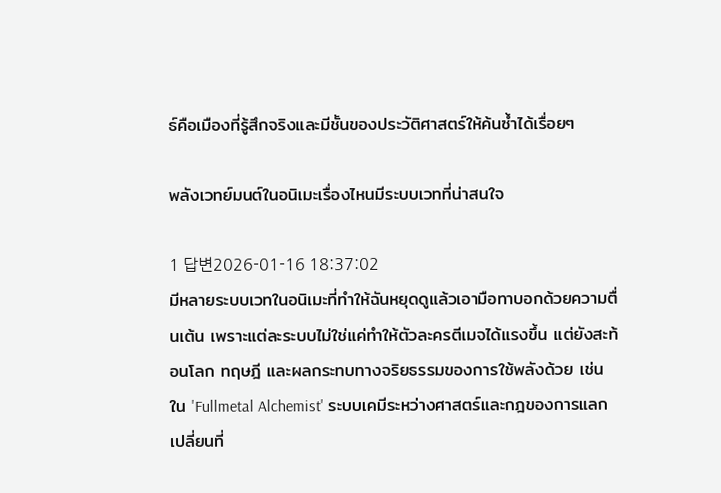ธ์คือเมืองที่รู้สึกจริงและมีชั้นของประวัติศาสตร์ให้ค้นซ้ำได้เรื่อยๆ

พลังเวทย์มนต์ในอนิเมะเรื่องไหนมีระบบเวทที่น่าสนใจ

1 답변2026-01-16 18:37:02
มีหลายระบบเวทในอนิเมะที่ทำให้ฉันหยุดดูแล้วเอามือทาบอกด้วยความตื่นเต้น เพราะแต่ละระบบไม่ใช่แค่ทำให้ตัวละครตีเมจได้แรงขึ้น แต่ยังสะท้อนโลก ทฤษฎี และผลกระทบทางจริยธรรมของการใช้พลังด้วย เช่นใน 'Fullmetal Alchemist' ระบบเคมีระหว่างศาสตร์และกฎของการแลกเปลี่ยนที่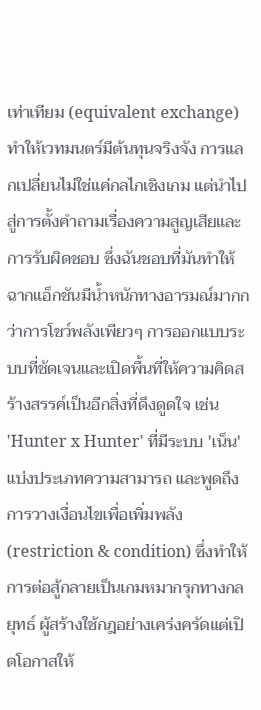เท่าเทียม (equivalent exchange) ทำให้เวทมนตร์มีต้นทุนจริงจัง การแลกเปลี่ยนไม่ใช่แค่กลไกเชิงเกม แต่นำไปสู่การตั้งคำถามเรื่องความสูญเสียและการรับผิดชอบ ซึ่งฉันชอบที่มันทำให้ฉากแอ็กชันมีน้ำหนักทางอารมณ์มากกว่าการโชว์พลังเพียวๆ การออกแบบระบบที่ชัดเจนและเปิดพื้นที่ให้ความคิดสร้างสรรค์เป็นอีกสิ่งที่ดึงดูดใจ เช่น 'Hunter x Hunter' ที่มีระบบ 'เน็น' แบ่งประเภทความสามารถ และพูดถึงการวางเงื่อนไขเพื่อเพิ่มพลัง (restriction & condition) ซึ่งทำให้การต่อสู้กลายเป็นเกมหมากรุกทางกลยุทธ์ ผู้สร้างใช้กฎอย่างเคร่งครัดแต่เปิดโอกาสให้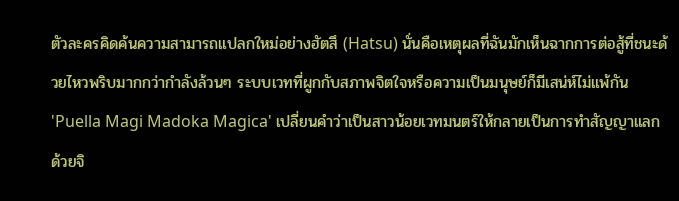ตัวละครคิดค้นความสามารถแปลกใหม่อย่างฮัตสึ (Hatsu) นั่นคือเหตุผลที่ฉันมักเห็นฉากการต่อสู้ที่ชนะด้วยไหวพริบมากกว่ากำลังล้วนๆ ระบบเวทที่ผูกกับสภาพจิตใจหรือความเป็นมนุษย์ก็มีเสน่ห์ไม่แพ้กัน 'Puella Magi Madoka Magica' เปลี่ยนคำว่าเป็นสาวน้อยเวทมนตร์ให้กลายเป็นการทำสัญญาแลกด้วยจิ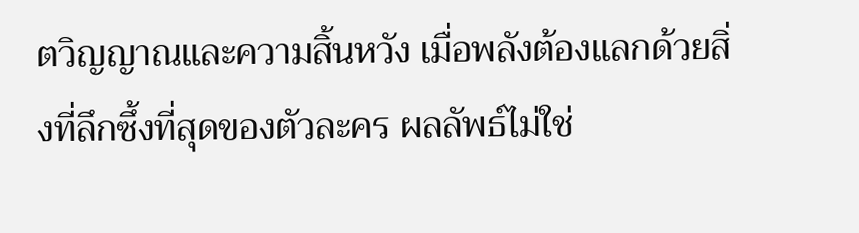ตวิญญาณและความสิ้นหวัง เมื่อพลังต้องแลกด้วยสิ่งที่ลึกซึ้งที่สุดของตัวละคร ผลลัพธ์ไม่ใช่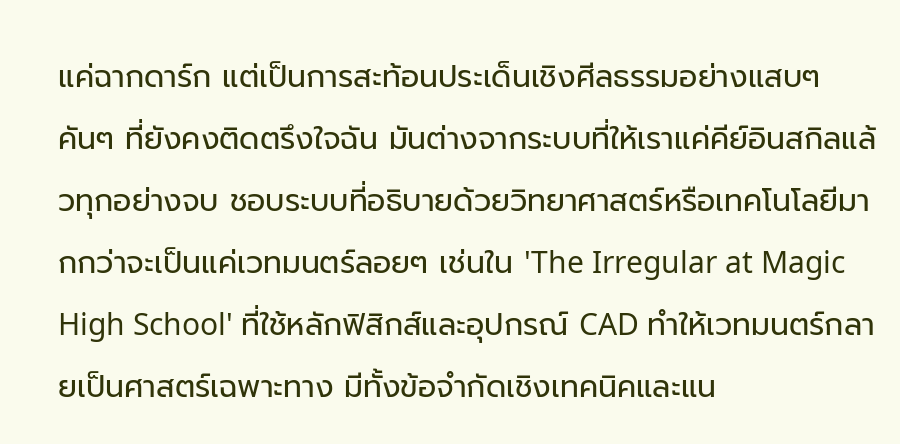แค่ฉากดาร์ก แต่เป็นการสะท้อนประเด็นเชิงศีลธรรมอย่างแสบๆ คันๆ ที่ยังคงติดตรึงใจฉัน มันต่างจากระบบที่ให้เราแค่คีย์อินสกิลแล้วทุกอย่างจบ ชอบระบบที่อธิบายด้วยวิทยาศาสตร์หรือเทคโนโลยีมากกว่าจะเป็นแค่เวทมนตร์ลอยๆ เช่นใน 'The Irregular at Magic High School' ที่ใช้หลักฟิสิกส์และอุปกรณ์ CAD ทำให้เวทมนตร์กลายเป็นศาสตร์เฉพาะทาง มีทั้งข้อจำกัดเชิงเทคนิคและแน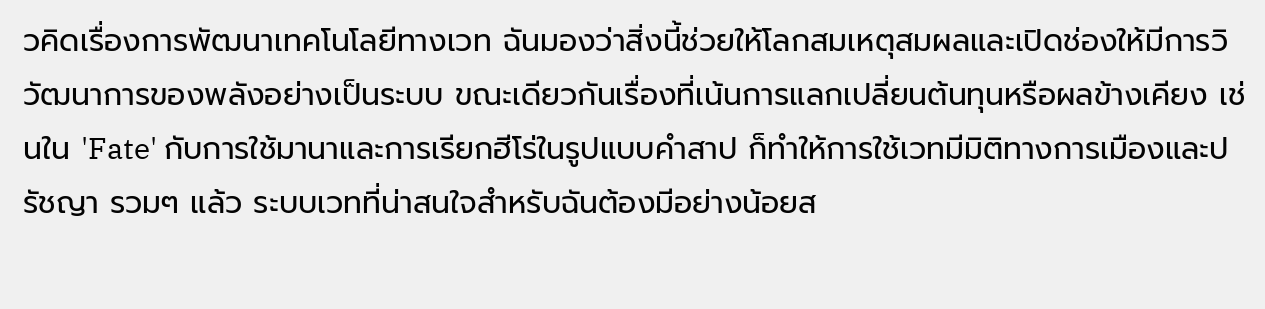วคิดเรื่องการพัฒนาเทคโนโลยีทางเวท ฉันมองว่าสิ่งนี้ช่วยให้โลกสมเหตุสมผลและเปิดช่องให้มีการวิวัฒนาการของพลังอย่างเป็นระบบ ขณะเดียวกันเรื่องที่เน้นการแลกเปลี่ยนต้นทุนหรือผลข้างเคียง เช่นใน 'Fate' กับการใช้มานาและการเรียกฮีโร่ในรูปแบบคำสาป ก็ทำให้การใช้เวทมีมิติทางการเมืองและปรัชญา รวมๆ แล้ว ระบบเวทที่น่าสนใจสำหรับฉันต้องมีอย่างน้อยส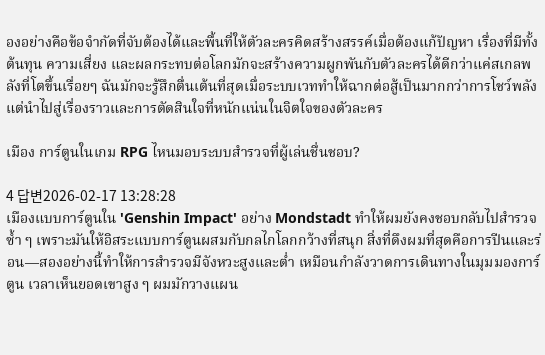องอย่างคือข้อจำกัดที่จับต้องได้และพื้นที่ให้ตัวละครคิดสร้างสรรค์เมื่อต้องแก้ปัญหา เรื่องที่มีทั้งต้นทุน ความเสี่ยง และผลกระทบต่อโลกมักจะสร้างความผูกพันกับตัวละครได้ดีกว่าแค่สเกลพลังที่โตขึ้นเรื่อยๆ ฉันมักจะรู้สึกตื่นเต้นที่สุดเมื่อระบบเวททำให้ฉากต่อสู้เป็นมากกว่าการโชว์พลัง แต่นำไปสู่เรื่องราวและการตัดสินใจที่หนักแน่นในจิตใจของตัวละคร

เมือง การ์ตูนในเกม RPG ไหนมอบระบบสำรวจที่ผู้เล่นชื่นชอบ?

4 답변2026-02-17 13:28:28
เมืองแบบการ์ตูนใน 'Genshin Impact' อย่าง Mondstadt ทำให้ผมยังคงชอบกลับไปสำรวจซ้ำ ๆ เพราะมันให้อิสระแบบการ์ตูนผสมกับกลไกโลกกว้างที่สนุก สิ่งที่ดึงผมที่สุดคือการปีนและร่อน—สองอย่างนี้ทำให้การสำรวจมีจังหวะสูงและต่ำ เหมือนกำลังวาดการเดินทางในมุมมองการ์ตูน เวลาเห็นยอดเขาสูง ๆ ผมมักวางแผน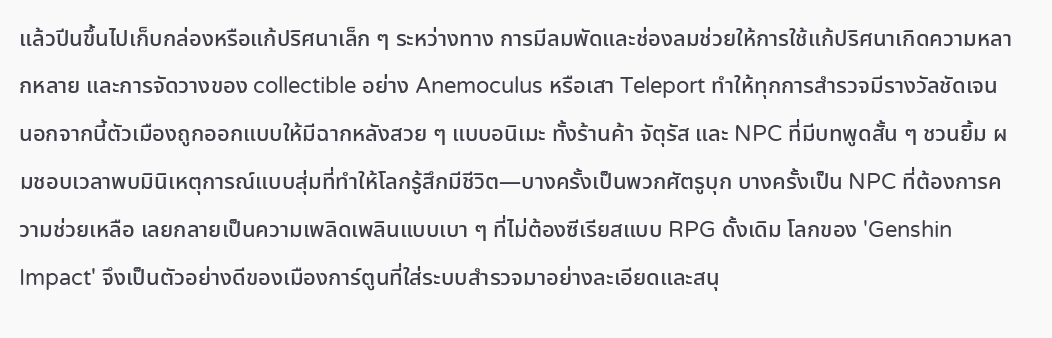แล้วปีนขึ้นไปเก็บกล่องหรือแก้ปริศนาเล็ก ๆ ระหว่างทาง การมีลมพัดและช่องลมช่วยให้การใช้แก้ปริศนาเกิดความหลากหลาย และการจัดวางของ collectible อย่าง Anemoculus หรือเสา Teleport ทำให้ทุกการสำรวจมีรางวัลชัดเจน นอกจากนี้ตัวเมืองถูกออกแบบให้มีฉากหลังสวย ๆ แบบอนิเมะ ทั้งร้านค้า จัตุรัส และ NPC ที่มีบทพูดสั้น ๆ ชวนยิ้ม ผมชอบเวลาพบมินิเหตุการณ์แบบสุ่มที่ทำให้โลกรู้สึกมีชีวิต—บางครั้งเป็นพวกศัตรูบุก บางครั้งเป็น NPC ที่ต้องการความช่วยเหลือ เลยกลายเป็นความเพลิดเพลินแบบเบา ๆ ที่ไม่ต้องซีเรียสแบบ RPG ดั้งเดิม โลกของ 'Genshin Impact' จึงเป็นตัวอย่างดีของเมืองการ์ตูนที่ใส่ระบบสำรวจมาอย่างละเอียดและสนุ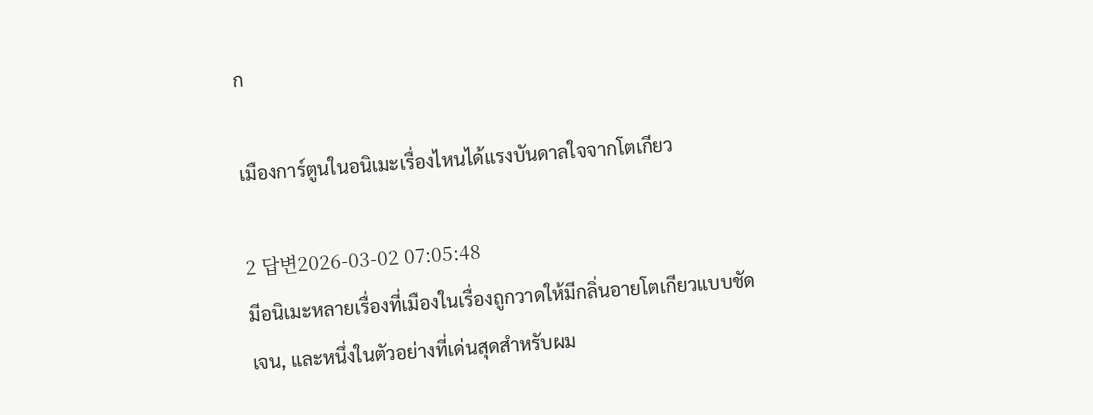ก

เมืองการ์ตูนในอนิเมะเรื่องไหนได้แรงบันดาลใจจากโตเกียว

2 답변2026-03-02 07:05:48
มีอนิเมะหลายเรื่องที่เมืองในเรื่องถูกวาดให้มีกลิ่นอายโตเกียวแบบชัดเจน, และหนึ่งในตัวอย่างที่เด่นสุดสำหรับผม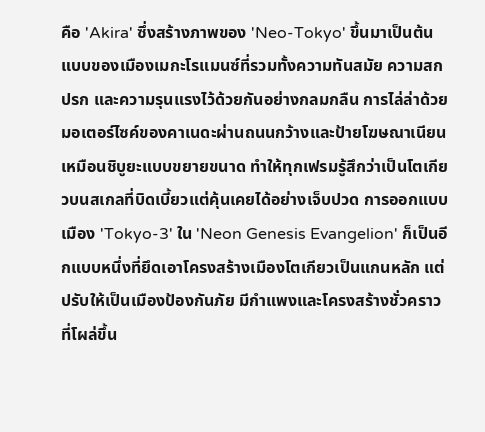คือ 'Akira' ซึ่งสร้างภาพของ 'Neo-Tokyo' ขึ้นมาเป็นต้นแบบของเมืองเมกะโรแมนซ์ที่รวมทั้งความทันสมัย ความสกปรก และความรุนแรงไว้ด้วยกันอย่างกลมกลืน การไล่ล่าด้วยมอเตอร์ไซค์ของคาเนดะผ่านถนนกว้างและป้ายโฆษณาเนียนเหมือนชิบูยะแบบขยายขนาด ทำให้ทุกเฟรมรู้สึกว่าเป็นโตเกียวบนสเกลที่บิดเบี้ยวแต่คุ้นเคยได้อย่างเจ็บปวด การออกแบบเมือง 'Tokyo-3' ใน 'Neon Genesis Evangelion' ก็เป็นอีกแบบหนึ่งที่ยึดเอาโครงสร้างเมืองโตเกียวเป็นแกนหลัก แต่ปรับให้เป็นเมืองป้องกันภัย มีกำแพงและโครงสร้างชั่วคราวที่โผล่ขึ้น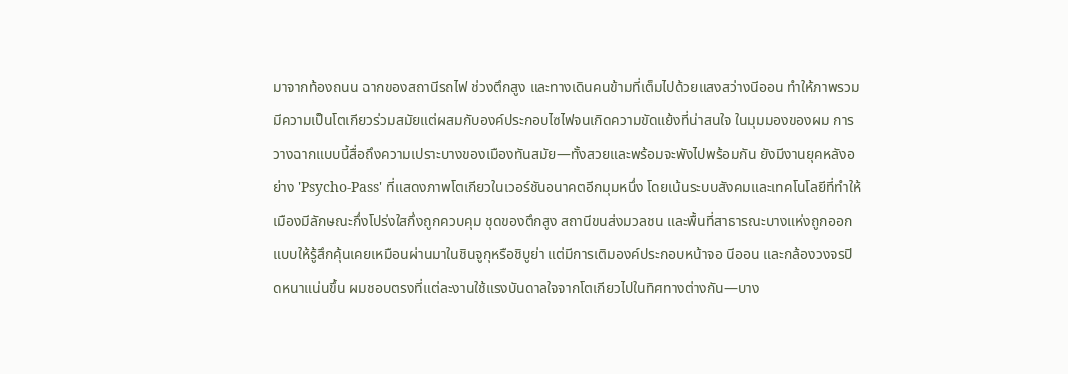มาจากท้องถนน ฉากของสถานีรถไฟ ช่วงตึกสูง และทางเดินคนข้ามที่เต็มไปด้วยแสงสว่างนีออน ทำให้ภาพรวมมีความเป็นโตเกียวร่วมสมัยแต่ผสมกับองค์ประกอบไซไฟจนเกิดความขัดแย้งที่น่าสนใจ ในมุมมองของผม การวางฉากแบบนี้สื่อถึงความเปราะบางของเมืองทันสมัย—ทั้งสวยและพร้อมจะพังไปพร้อมกัน ยังมีงานยุคหลังอย่าง 'Psycho-Pass' ที่แสดงภาพโตเกียวในเวอร์ชันอนาคตอีกมุมหนึ่ง โดยเน้นระบบสังคมและเทคโนโลยีที่ทำให้เมืองมีลักษณะกึ่งโปร่งใสกึ่งถูกควบคุม ชุดของตึกสูง สถานีขนส่งมวลชน และพื้นที่สาธารณะบางแห่งถูกออกแบบให้รู้สึกคุ้นเคยเหมือนผ่านมาในชินจูกุหรือชิบูย่า แต่มีการเติมองค์ประกอบหน้าจอ นีออน และกล้องวงจรปิดหนาแน่นขึ้น ผมชอบตรงที่แต่ละงานใช้แรงบันดาลใจจากโตเกียวไปในทิศทางต่างกัน—บาง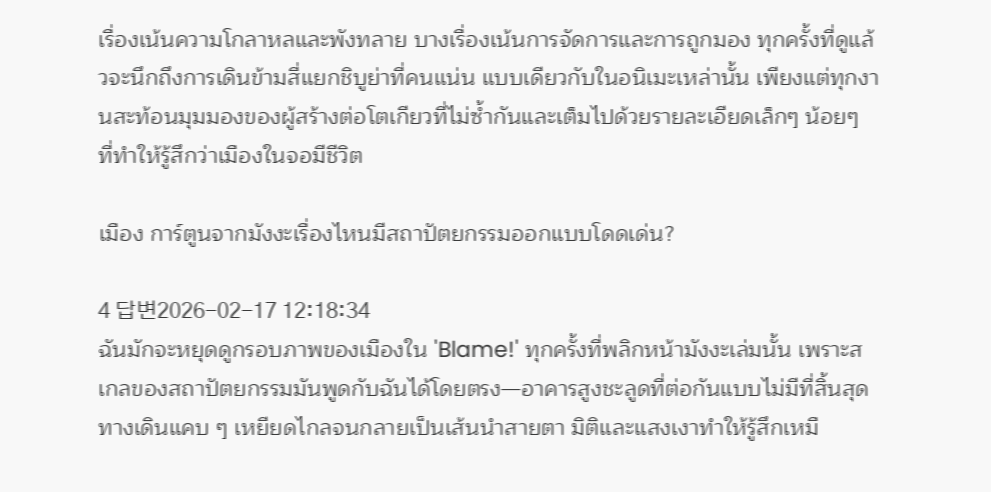เรื่องเน้นความโกลาหลและพังทลาย บางเรื่องเน้นการจัดการและการถูกมอง ทุกครั้งที่ดูแล้วจะนึกถึงการเดินข้ามสี่แยกชิบูย่าที่คนแน่น แบบเดียวกับในอนิเมะเหล่านั้น เพียงแต่ทุกงานสะท้อนมุมมองของผู้สร้างต่อโตเกียวที่ไม่ซ้ำกันและเต็มไปด้วยรายละเอียดเล็กๆ น้อยๆ ที่ทำให้รู้สึกว่าเมืองในจอมีชีวิต

เมือง การ์ตูนจากมังงะเรื่องไหนมีสถาปัตยกรรมออกแบบโดดเด่น?

4 답변2026-02-17 12:18:34
ฉันมักจะหยุดดูกรอบภาพของเมืองใน 'Blame!' ทุกครั้งที่พลิกหน้ามังงะเล่มนั้น เพราะสเกลของสถาปัตยกรรมมันพูดกับฉันได้โดยตรง—อาคารสูงชะลูดที่ต่อกันแบบไม่มีที่สิ้นสุด ทางเดินแคบ ๆ เหยียดไกลจนกลายเป็นเส้นนำสายตา มิติและแสงเงาทำให้รู้สึกเหมื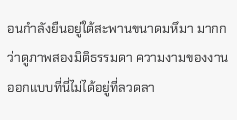อนกำลังยืนอยู่ใต้สะพานขนาดมหึมา มากกว่าดูภาพสองมิติธรรมดา ความงามของงานออกแบบที่นี่ไม่ได้อยู่ที่ลวดลา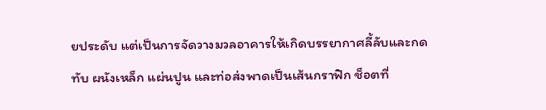ยประดับ แต่เป็นการจัดวางมวลอาคารให้เกิดบรรยากาศลี้ลับและกดทับ ผนังเหล็ก แผ่นปูน และท่อส่งพาดเป็นเส้นกราฟิก ช็อตที่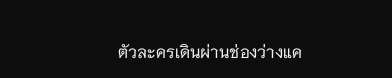ตัวละครเดินผ่านช่องว่างแค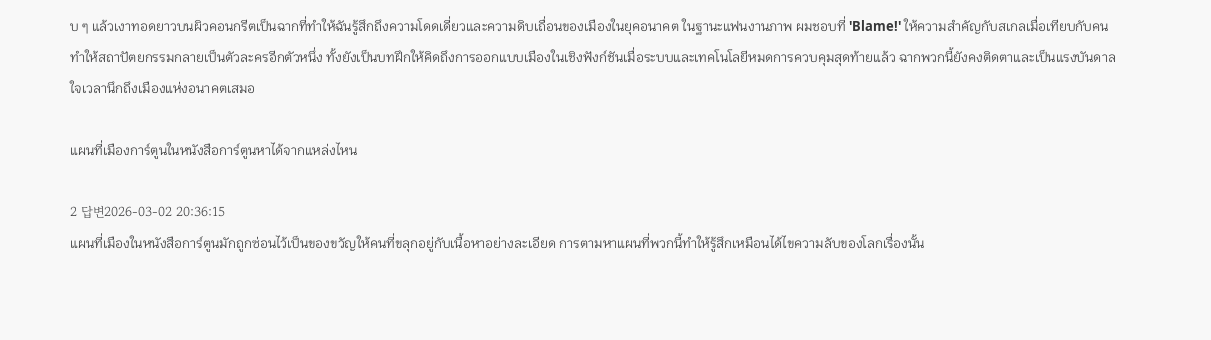บ ๆ แล้วเงาทอดยาวบนผิวคอนกรีตเป็นฉากที่ทำให้ฉันรู้สึกถึงความโดดเดี่ยวและความดิบเถื่อนของเมืองในยุคอนาคต ในฐานะแฟนงานภาพ ผมชอบที่ 'Blame!' ให้ความสำคัญกับสเกลเมื่อเทียบกับคน ทำให้สถาปัตยกรรมกลายเป็นตัวละครอีกตัวหนึ่ง ทั้งยังเป็นบทฝึกให้คิดถึงการออกแบบเมืองในเชิงฟังก์ชันเมื่อระบบและเทคโนโลยีหมดการควบคุมสุดท้ายแล้ว ฉากพวกนี้ยังคงติดตาและเป็นแรงบันดาลใจเวลานึกถึงเมืองแห่งอนาคตเสมอ

แผนที่เมืองการ์ตูนในหนังสือการ์ตูนหาได้จากแหล่งไหน

2 답변2026-03-02 20:36:15
แผนที่เมืองในหนังสือการ์ตูนมักถูกซ่อนไว้เป็นของขวัญให้คนที่ขลุกอยู่กับเนื้อหาอย่างละเอียด การตามหาแผนที่พวกนี้ทำให้รู้สึกเหมือนได้ไขความลับของโลกเรื่องนั้น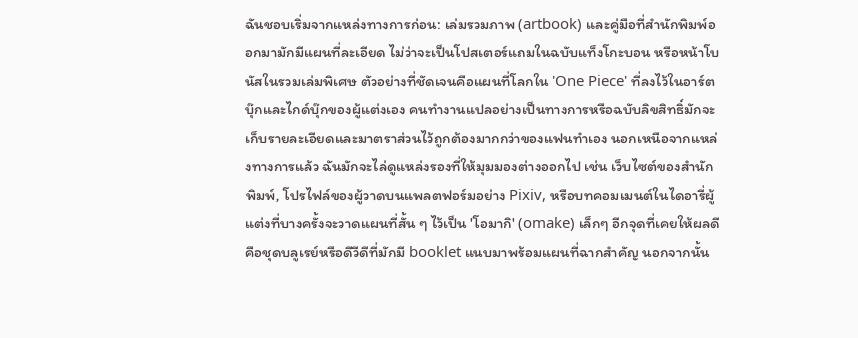ฉันชอบเริ่มจากแหล่งทางการก่อน: เล่มรวมภาพ (artbook) และคู่มือที่สำนักพิมพ์ออกมามักมีแผนที่ละเอียด ไม่ว่าจะเป็นโปสเตอร์แถมในฉบับแท็งโกะบอน หรือหน้าโบนัสในรวมเล่มพิเศษ ตัวอย่างที่ชัดเจนคือแผนที่โลกใน 'One Piece' ที่ลงไว้ในอาร์ตบุ๊กและไกด์บุ๊กของผู้แต่งเอง คนทำงานแปลอย่างเป็นทางการหรือฉบับลิขสิทธิ์มักจะเก็บรายละเอียดและมาตราส่วนไว้ถูกต้องมากกว่าของแฟนทำเอง นอกเหนือจากแหล่งทางการแล้ว ฉันมักจะไล่ดูแหล่งรองที่ให้มุมมองต่างออกไป เช่น เว็บไซต์ของสำนักพิมพ์, โปรไฟล์ของผู้วาดบนแพลตฟอร์มอย่าง Pixiv, หรือบทคอมเมนต์ในไดอารี่ผู้แต่งที่บางครั้งจะวาดแผนที่สั้น ๆ ไว้เป็น 'โอมากิ' (omake) เล็กๆ อีกจุดที่เคยให้ผลดีคือชุดบลูเรย์หรือดีวีดีที่มักมี booklet แนบมาพร้อมแผนที่ฉากสำคัญ นอกจากนั้น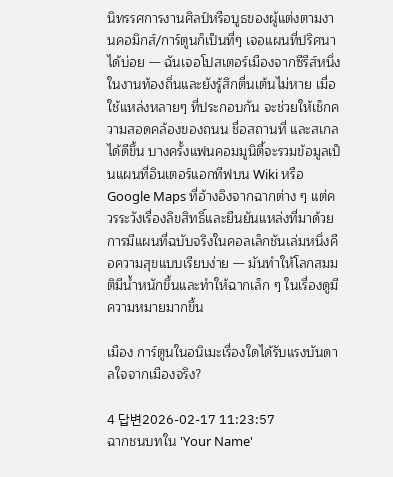นิทรรศการงานศิลป์หรือบูธของผู้แต่งตามงานคอมิกส์/การ์ตูนก็เป็นที่ๆ เจอแผนที่ปริศนาได้บ่อย — ฉันเจอโปสเตอร์เมืองจากซีรีส์หนึ่งในงานท้องถิ่นและยังรู้สึกตื่นเต้นไม่หาย เมื่อใช้แหล่งหลายๆ ที่ประกอบกัน จะช่วยให้เช็กความสอดคล้องของถนน ชื่อสถานที่ และสเกลได้ดีขึ้น บางครั้งแฟนคอมมูนิตี้จะรวมข้อมูลเป็นแผนที่อินเตอร์แอกทีฟบน Wiki หรือ Google Maps ที่อ้างอิงจากฉากต่าง ๆ แต่ควรระวังเรื่องลิขสิทธิ์และยืนยันแหล่งที่มาด้วย การมีแผนที่ฉบับจริงในคอลเล็กชันเล่มหนึ่งคือความสุขแบบเรียบง่าย — มันทำให้โลกสมมติมีน้ำหนักขึ้นและทำให้ฉากเล็ก ๆ ในเรื่องดูมีความหมายมากขึ้น

เมือง การ์ตูนในอนิเมะเรื่องใดได้รับแรงบันดาลใจจากเมืองจริง?

4 답변2026-02-17 11:23:57
ฉากชนบทใน 'Your Name'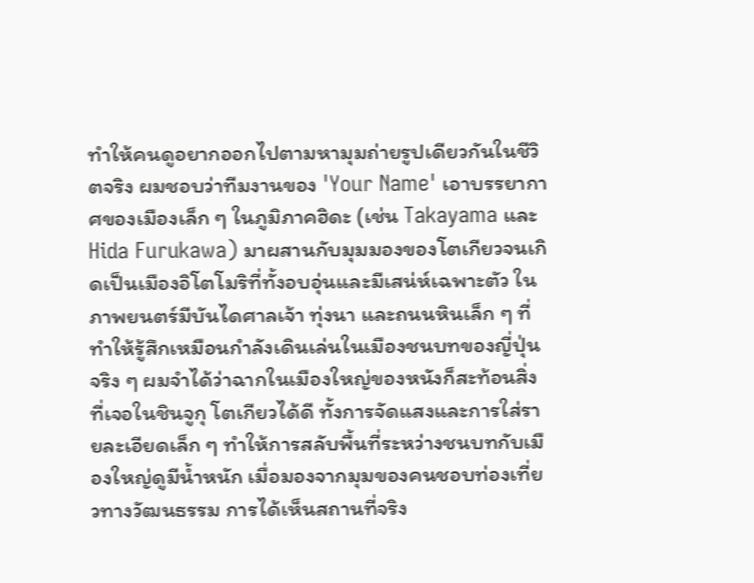ทำให้คนดูอยากออกไปตามหามุมถ่ายรูปเดียวกันในชีวิตจริง ผมชอบว่าทีมงานของ 'Your Name' เอาบรรยากาศของเมืองเล็ก ๆ ในภูมิภาคฮิดะ (เช่น Takayama และ Hida Furukawa) มาผสานกับมุมมองของโตเกียวจนเกิดเป็นเมืองอิโตโมริที่ทั้งอบอุ่นและมีเสน่ห์เฉพาะตัว ในภาพยนตร์มีบันไดศาลเจ้า ทุ่งนา และถนนหินเล็ก ๆ ที่ทำให้รู้สึกเหมือนกำลังเดินเล่นในเมืองชนบทของญี่ปุ่นจริง ๆ ผมจำได้ว่าฉากในเมืองใหญ่ของหนังก็สะท้อนสิ่งที่เจอในชินจูกุ โตเกียวได้ดี ทั้งการจัดแสงและการใส่รายละเอียดเล็ก ๆ ทำให้การสลับพื้นที่ระหว่างชนบทกับเมืองใหญ่ดูมีน้ำหนัก เมื่อมองจากมุมของคนชอบท่องเที่ยวทางวัฒนธรรม การได้เห็นสถานที่จริง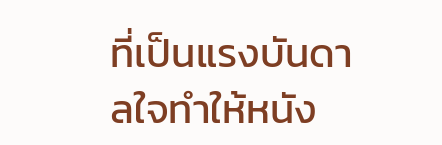ที่เป็นแรงบันดาลใจทำให้หนัง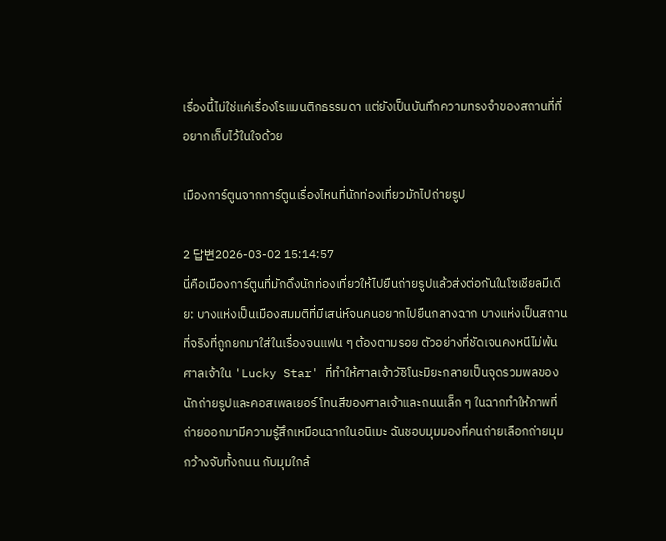เรื่องนี้ไม่ใช่แค่เรื่องโรแมนติกธรรมดา แต่ยังเป็นบันทึกความทรงจำของสถานที่ที่อยากเก็บไว้ในใจด้วย

เมืองการ์ตูนจากการ์ตูนเรื่องไหนที่นักท่องเที่ยวมักไปถ่ายรูป

2 답변2026-03-02 15:14:57
นี่คือเมืองการ์ตูนที่มักดึงนักท่องเที่ยวให้ไปยืนถ่ายรูปแล้วส่งต่อกันในโซเชียลมีเดีย: บางแห่งเป็นเมืองสมมติที่มีเสน่ห์จนคนอยากไปยืนกลางฉาก บางแห่งเป็นสถานที่จริงที่ถูกยกมาใส่ในเรื่องจนแฟน ๆ ต้องตามรอย ตัวอย่างที่ชัดเจนคงหนีไม่พ้นศาลเจ้าใน 'Lucky Star' ที่ทำให้ศาลเจ้าวัชิโนะมิยะกลายเป็นจุดรวมพลของนักถ่ายรูปและคอสเพลเยอร์ โทนสีของศาลเจ้าและถนนเล็ก ๆ ในฉากทำให้ภาพที่ถ่ายออกมามีความรู้สึกเหมือนฉากในอนิเมะ ฉันชอบมุมมองที่คนถ่ายเลือกถ่ายมุมกว้างจับทั้งถนน กับมุมใกล้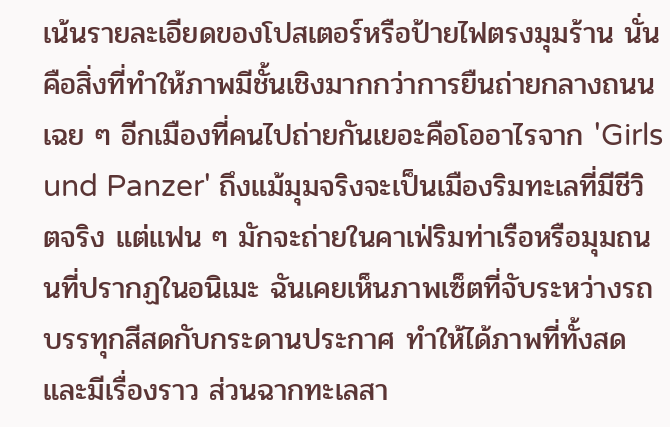เน้นรายละเอียดของโปสเตอร์หรือป้ายไฟตรงมุมร้าน นั่นคือสิ่งที่ทำให้ภาพมีชั้นเชิงมากกว่าการยืนถ่ายกลางถนนเฉย ๆ อีกเมืองที่คนไปถ่ายกันเยอะคือโออาไรจาก 'Girls und Panzer' ถึงแม้มุมจริงจะเป็นเมืองริมทะเลที่มีชีวิตจริง แต่แฟน ๆ มักจะถ่ายในคาเฟ่ริมท่าเรือหรือมุมถนนที่ปรากฏในอนิเมะ ฉันเคยเห็นภาพเซ็ตที่จับระหว่างรถบรรทุกสีสดกับกระดานประกาศ ทำให้ได้ภาพที่ทั้งสดและมีเรื่องราว ส่วนฉากทะเลสา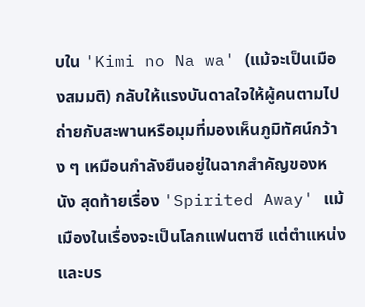บใน 'Kimi no Na wa' (แม้จะเป็นเมืองสมมติ) กลับให้แรงบันดาลใจให้ผู้คนตามไปถ่ายกับสะพานหรือมุมที่มองเห็นภูมิทัศน์กว้าง ๆ เหมือนกำลังยืนอยู่ในฉากสำคัญของหนัง สุดท้ายเรื่อง 'Spirited Away' แม้เมืองในเรื่องจะเป็นโลกแฟนตาซี แต่ตำแหน่งและบร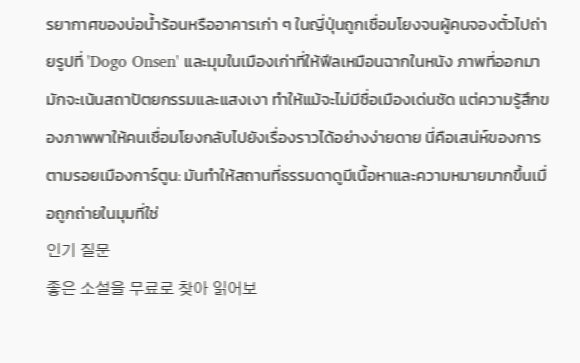รยากาศของบ่อน้ำร้อนหรืออาคารเก่า ๆ ในญี่ปุ่นถูกเชื่อมโยงจนผู้คนจองตั๋วไปถ่ายรูปที่ 'Dogo Onsen' และมุมในเมืองเก่าที่ให้ฟีลเหมือนฉากในหนัง ภาพที่ออกมามักจะเน้นสถาปัตยกรรมและแสงเงา ทำให้แม้จะไม่มีชื่อเมืองเด่นชัด แต่ความรู้สึกของภาพพาให้คนเชื่อมโยงกลับไปยังเรื่องราวได้อย่างง่ายดาย นี่คือเสน่ห์ของการตามรอยเมืองการ์ตูน: มันทำให้สถานที่ธรรมดาดูมีเนื้อหาและความหมายมากขึ้นเมื่อถูกถ่ายในมุมที่ใช่
인기 질문
좋은 소설을 무료로 찾아 읽어보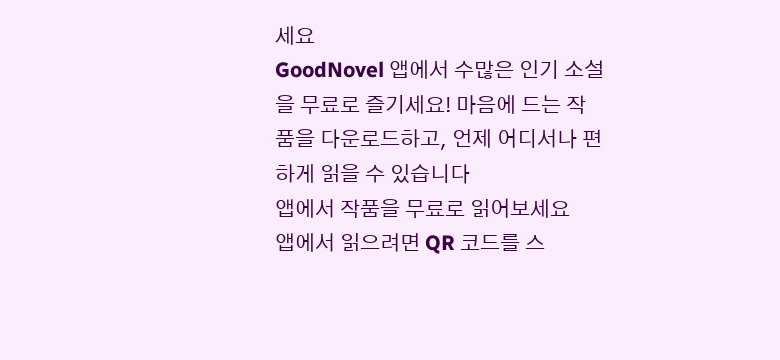세요
GoodNovel 앱에서 수많은 인기 소설을 무료로 즐기세요! 마음에 드는 작품을 다운로드하고, 언제 어디서나 편하게 읽을 수 있습니다
앱에서 작품을 무료로 읽어보세요
앱에서 읽으려면 QR 코드를 스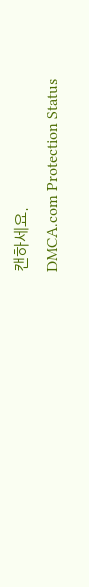캔하세요.
DMCA.com Protection Status